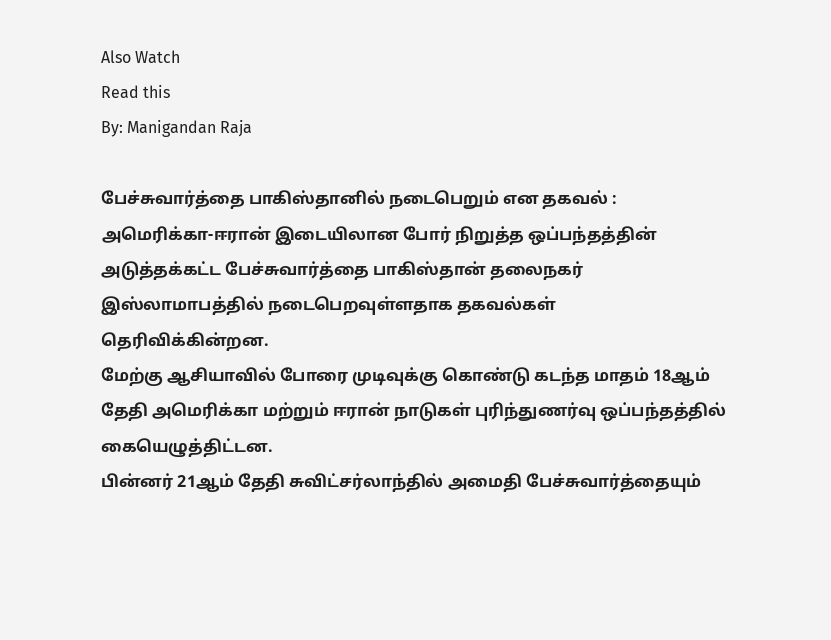Also Watch
Read this
By: Manigandan Raja

பேச்சுவார்த்தை பாகிஸ்தானில் நடைபெறும் என தகவல் :
அமெரிக்கா-ஈரான் இடையிலான போர் நிறுத்த ஒப்பந்தத்தின் அடுத்தக்கட்ட பேச்சுவார்த்தை பாகிஸ்தான் தலைநகர் இஸ்லாமாபத்தில் நடைபெறவுள்ளதாக தகவல்கள் தெரிவிக்கின்றன.
மேற்கு ஆசியாவில் போரை முடிவுக்கு கொண்டு கடந்த மாதம் 18ஆம் தேதி அமெரிக்கா மற்றும் ஈரான் நாடுகள் புரிந்துணர்வு ஒப்பந்தத்தில் கையெழுத்திட்டன.
பின்னர் 21ஆம் தேதி சுவிட்சர்லாந்தில் அமைதி பேச்சுவார்த்தையும்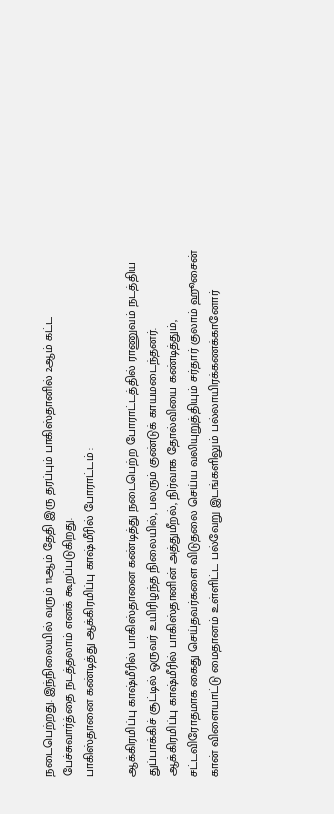நடைபெற்றது. இந்நிலையில் வரும் 11ஆம் தேதி இரு தரப்பும் பாகிஸ்தானில் 2ஆம் கட்ட பேச்சுவார்த்தை நடத்தலாம் எனக் கூறப்படுகிறது.
பாகிஸ்தானை கண்டித்து ஆக்கிரமிப்பு காஷ்மீரில் போராட்டம் :

ஆக்கிரமிப்பு காஷ்மீரில் பாகிஸ்தானை கண்டித்து நடைபெற்ற போராட்டத்தில் ராணுவம் நடத்திய துப்பாக்கிச் சூட்டில் ஒருவர் உயிரிழந்த நிலையில், பலரும் குண்டுக் காயமடைந்தனர்.
ஆக்கிரமிப்பு காஷ்மீரில் பாகிஸ்தானின் அத்துமீறல், நிர்வாக தோல்வியை கண்டித்தும், சட்டவிரோதமாக கைது செய்தவர்களை விடுதலை செய்ய வலியுறுத்தியும் சர்தார் குலாம் ஹூசைன் கான் விளையாட்டு மைதானம் உள்ளிட்ட பல்வேறு இடங்களிலும் பல்லாயிரக்கணக்கானோர்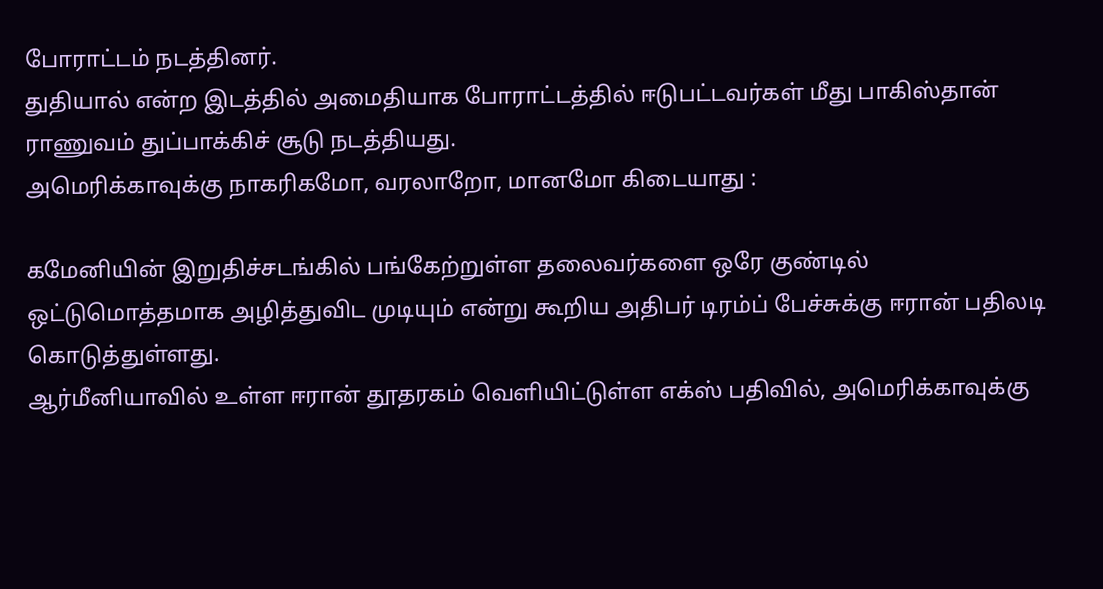போராட்டம் நடத்தினர்.
துதியால் என்ற இடத்தில் அமைதியாக போராட்டத்தில் ஈடுபட்டவர்கள் மீது பாகிஸ்தான் ராணுவம் துப்பாக்கிச் சூடு நடத்தியது.
அமெரிக்காவுக்கு நாகரிகமோ, வரலாறோ, மானமோ கிடையாது :

கமேனியின் இறுதிச்சடங்கில் பங்கேற்றுள்ள தலைவர்களை ஒரே குண்டில் ஒட்டுமொத்தமாக அழித்துவிட முடியும் என்று கூறிய அதிபர் டிரம்ப் பேச்சுக்கு ஈரான் பதிலடி கொடுத்துள்ளது.
ஆர்மீனியாவில் உள்ள ஈரான் தூதரகம் வெளியிட்டுள்ள எக்ஸ் பதிவில், அமெரிக்காவுக்கு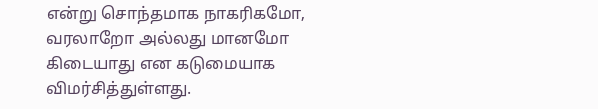என்று சொந்தமாக நாகரிகமோ, வரலாறோ அல்லது மானமோ கிடையாது என கடுமையாக விமர்சித்துள்ளது.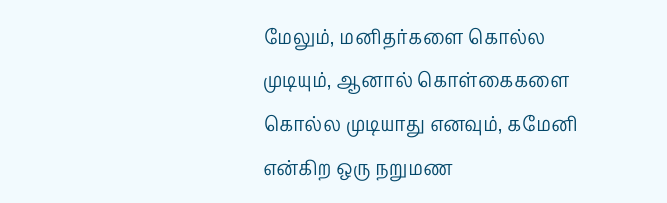மேலும், மனிதர்களை கொல்ல முடியும், ஆனால் கொள்கைகளை கொல்ல முடியாது எனவும், கமேனி என்கிற ஒரு நறுமண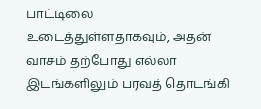பாட்டிலை உடைத்துள்ளதாகவும், அதன் வாசம் தற்போது எல்லா இடங்களிலும் பரவத் தொடங்கி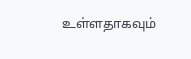உள்ளதாகவும்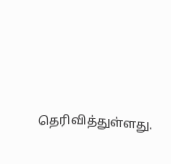தெரிவித்துள்ளது.